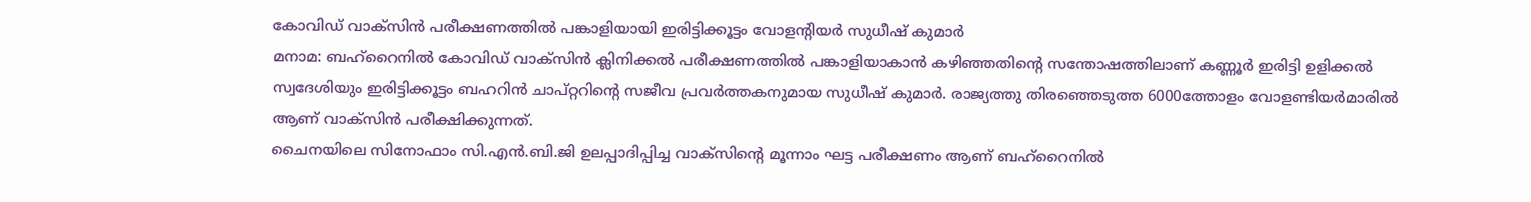കോവിഡ് വാക്സിൻ പരീക്ഷണത്തിൽ പങ്കാളിയായി ഇരിട്ടിക്കൂട്ടം വോളന്റിയർ സുധീഷ് കുമാർ
മനാമ: ബഹ്റൈനിൽ കോവിഡ് വാക്സിൻ ക്ലിനിക്കൽ പരീക്ഷണത്തിൽ പങ്കാളിയാകാൻ കഴിഞ്ഞതിന്റെ സന്തോഷത്തിലാണ് കണ്ണൂർ ഇരിട്ടി ഉളിക്കൽ സ്വദേശിയും ഇരിട്ടിക്കൂട്ടം ബഹറിൻ ചാപ്റ്ററിന്റെ സജീവ പ്രവർത്തകനുമായ സുധീഷ് കുമാർ. രാജ്യത്തു തിരഞ്ഞെടുത്ത 6000ത്തോളം വോളണ്ടിയർമാരിൽ ആണ് വാക്സിൻ പരീക്ഷിക്കുന്നത്.
ചൈനയിലെ സിനോഫാം സി.എൻ.ബി.ജി ഉലപ്പാദിപ്പിച്ച വാക്സിന്റെ മൂന്നാം ഘട്ട പരീക്ഷണം ആണ് ബഹ്റൈനിൽ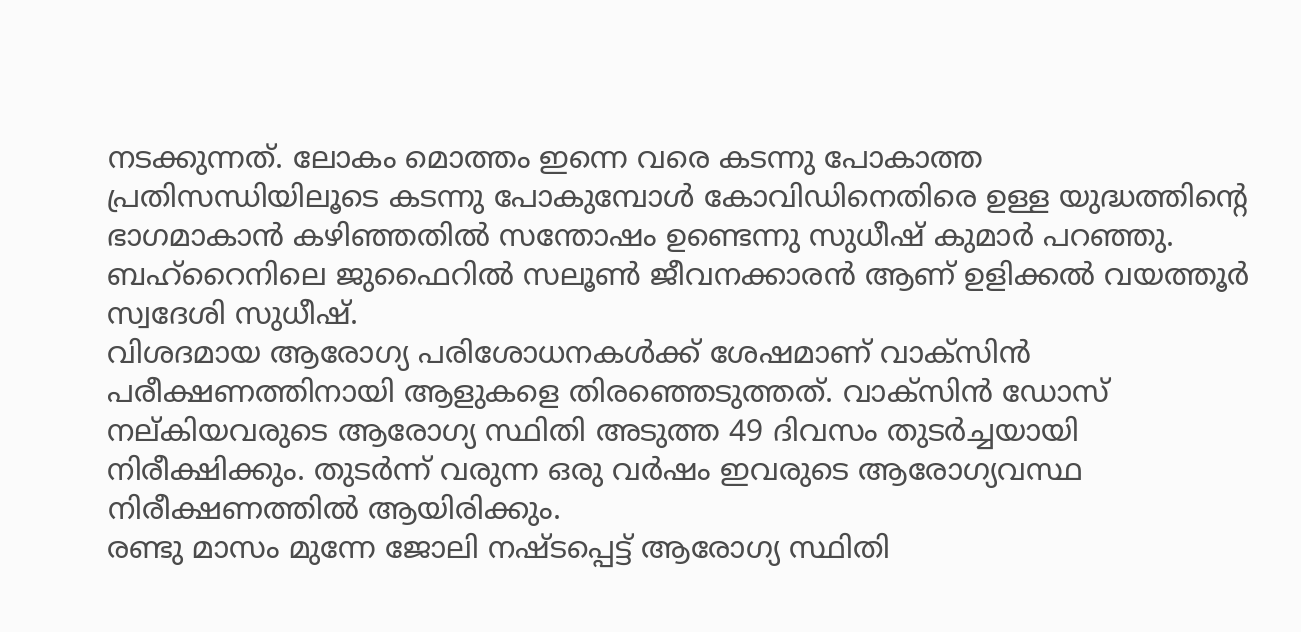നടക്കുന്നത്. ലോകം മൊത്തം ഇന്നെ വരെ കടന്നു പോകാത്ത പ്രതിസന്ധിയിലൂടെ കടന്നു പോകുമ്പോൾ കോവിഡിനെതിരെ ഉള്ള യുദ്ധത്തിന്റെ ഭാഗമാകാൻ കഴിഞ്ഞതിൽ സന്തോഷം ഉണ്ടെന്നു സുധീഷ് കുമാർ പറഞ്ഞു. ബഹ്റൈനിലെ ജുഫൈറിൽ സലൂൺ ജീവനക്കാരൻ ആണ് ഉളിക്കൽ വയത്തൂർ സ്വദേശി സുധീഷ്.
വിശദമായ ആരോഗ്യ പരിശോധനകൾക്ക് ശേഷമാണ് വാക്സിൻ പരീക്ഷണത്തിനായി ആളുകളെ തിരഞ്ഞെടുത്തത്. വാക്സിൻ ഡോസ് നല്കിയവരുടെ ആരോഗ്യ സ്ഥിതി അടുത്ത 49 ദിവസം തുടർച്ചയായി നിരീക്ഷിക്കും. തുടർന്ന് വരുന്ന ഒരു വർഷം ഇവരുടെ ആരോഗ്യവസ്ഥ നിരീക്ഷണത്തിൽ ആയിരിക്കും.
രണ്ടു മാസം മുന്നേ ജോലി നഷ്ടപ്പെട്ട് ആരോഗ്യ സ്ഥിതി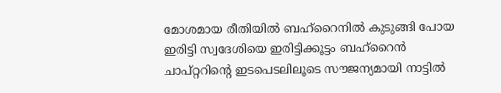മോശമായ രീതിയിൽ ബഹ്റൈനിൽ കുടുങ്ങി പോയ ഇരിട്ടി സ്വദേശിയെ ഇരിട്ടിക്കൂട്ടം ബഹ്റൈൻ ചാപ്റ്ററിന്റെ ഇടപെടലിലൂടെ സൗജന്യമായി നാട്ടിൽ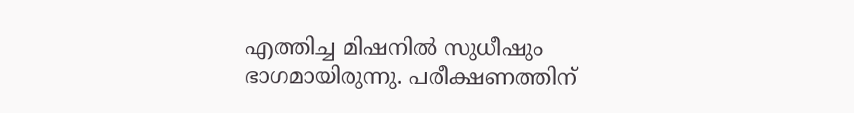എത്തിച്ച മിഷനിൽ സുധീഷും ഭാഗമായിരുന്നു. പരീക്ഷണത്തിന്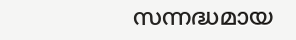സന്നദ്ധമായ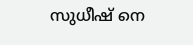സുധീഷ് നെ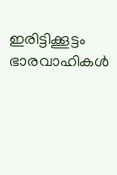ഇരിട്ടിക്കൂട്ടം ഭാരവാഹികൾ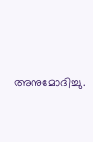അനുമോദിച്ചു.